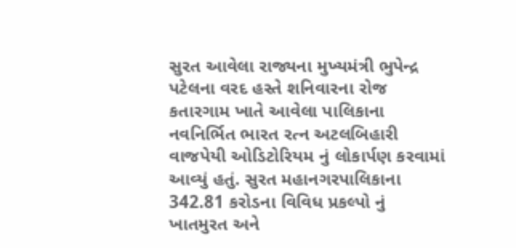સુરત આવેલા રાજ્યના મુખ્યમંત્રી ભુપેન્દ્ર પટેલના વરદ હસ્તે શનિવારના રોજ કતારગામ ખાતે આવેલા પાલિકાના નવનિર્ભિત ભારત રત્ન અટલબિહારી વાજપેયી ઓડિટોરિયમ નું લોકાર્પણ કરવામાં આવ્યું હતું. સુરત મહાનગરપાલિકાના 342.81 કરોડના વિવિધ પ્રકલ્પો નું ખાતમુરત અને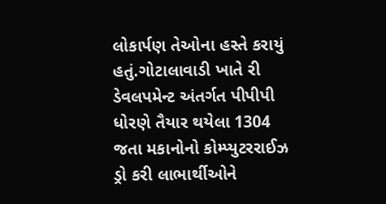લોકાર્પણ તેઓના હસ્તે કરાયું હતું.ગોટાલાવાડી ખાતે રી ડેવલપમેન્ટ અંતર્ગત પીપીપી ધોરણે તૈયાર થયેલા 1304 જતા મકાનોનો કોમ્પ્યુટરરાઈઝ ડ્રો કરી લાભાર્થીઓને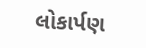લોકાર્પણ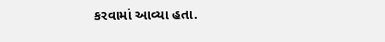કરવામાં આવ્યા હતા.